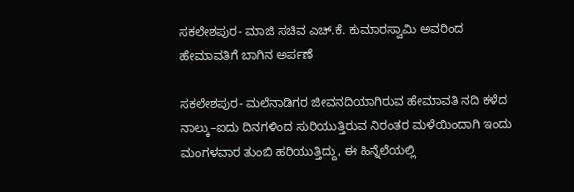ಸಕಲೇಶಪುರ- ಮಾಜಿ ಸಚಿವ ಎಚ್.ಕೆ. ಕುಮಾರಸ್ವಾಮಿ ಅವರಿಂದ ಹೇಮಾವತಿಗೆ ಬಾಗಿನ ಅರ್ಪಣೆ

ಸಕಲೇಶಪುರ- ಮಲೆನಾಡಿಗರ ಜೀವನದಿಯಾಗಿರುವ ಹೇಮಾವತಿ ನದಿ ಕಳೆದ ನಾಲ್ಕು–ಐದು ದಿನಗಳಿಂದ ಸುರಿಯುತ್ತಿರುವ ನಿರಂತರ ಮಳೆಯಿಂದಾಗಿ ಇಂದು ಮಂಗಳವಾರ ತುಂಬಿ ಹರಿಯುತ್ತಿದ್ದು, ಈ ಹಿನ್ನೆಲೆಯಲ್ಲಿ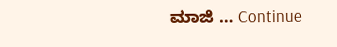ಮಾಜಿ … Continue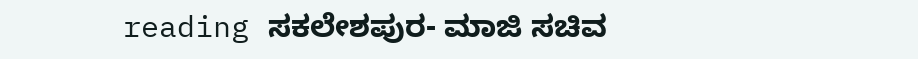reading ಸಕಲೇಶಪುರ- ಮಾಜಿ ಸಚಿವ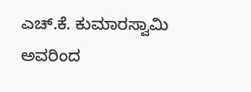ಎಚ್.ಕೆ. ಕುಮಾರಸ್ವಾಮಿ ಅವರಿಂದ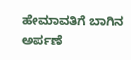ಹೇಮಾವತಿಗೆ ಬಾಗಿನ ಅರ್ಪಣೆ